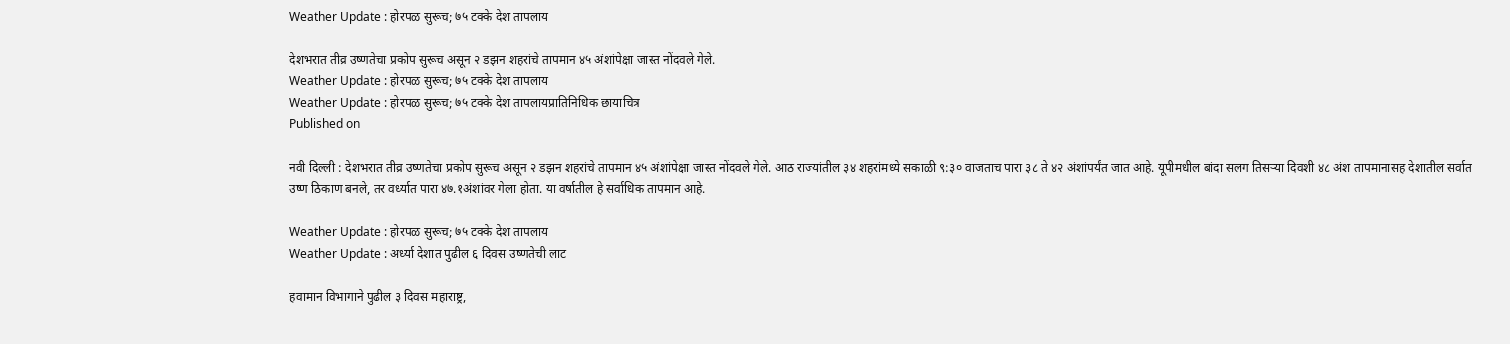Weather Update : होरपळ सुरूच; ७५ टक्के देश तापलाय

देशभरात तीव्र उष्णतेचा प्रकोप सुरूच असून २ डझन शहरांचे तापमान ४५ अंशांपेक्षा जास्त नोंदवले गेले.
Weather Update : होरपळ सुरूच; ७५ टक्के देश तापलाय
Weather Update : होरपळ सुरूच; ७५ टक्के देश तापलायप्रातिनिधिक छायाचित्र
Published on

नवी दिल्ली : देशभरात तीव्र उष्णतेचा प्रकोप सुरूच असून २ डझन शहरांचे तापमान ४५ अंशांपेक्षा जास्त नोंदवले गेले. आठ राज्यांतील ३४ शहरांमध्ये सकाळी ९:३० वाजताच पारा ३८ ते ४२ अंशांपर्यंत जात आहे. यूपीमधील बांदा सलग तिसऱ्या दिवशी ४८ अंश तापमानासह देशातील सर्वात उष्ण ठिकाण बनले, तर वर्ध्यात पारा ४७.१अंशांवर गेला होता. या वर्षातील हे सर्वाधिक तापमान आहे.

Weather Update : होरपळ सुरूच; ७५ टक्के देश तापलाय
Weather Update : अर्ध्या देशात पुढील ६ दिवस उष्णतेची लाट

हवामान विभागाने पुढील ३ दिवस महाराष्ट्र,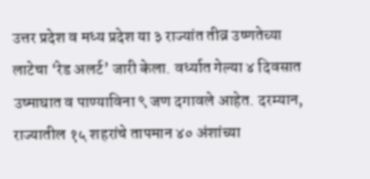उत्तर प्रदेश व मध्य प्रदेश या ३ राज्यांत तीव्र उष्णतेच्या लाटेचा ‘रेड अलर्ट’ जारी केला. वर्ध्यात गेल्या ४ दिवसात उष्माघात व पाण्याविना ९ जण दगावले आहेत. दरम्यान, राज्यातील १५ शहरांचे तापमान ४० अंशांच्या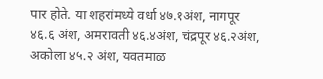पार होते. या शहरांमध्ये वर्धा ४७.१अंश, नागपूर ४६.६ अंश, अमरावती ४६.४अंश, चंद्रपूर ४६.२अंश, अकोला ४५.२ अंश, यवतमाळ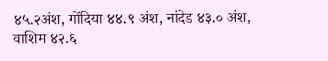४५.२अंश, गोंदिया ४४.९ अंश, नांदेड ४३.० अंश, वाशिम ४२.६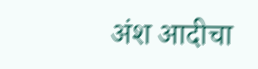अंश आदीचा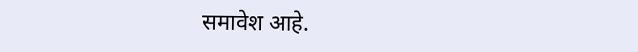समावेश आहे.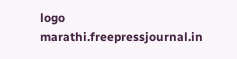logo
marathi.freepressjournal.in